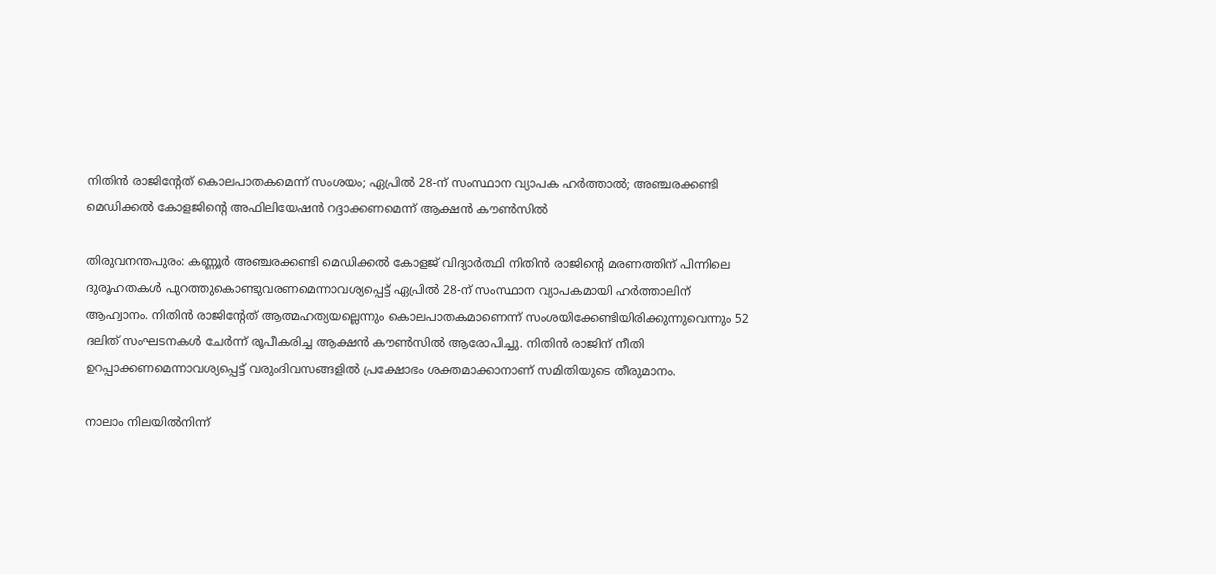നിതിന്‍ രാജിന്റേത് കൊലപാതകമെന്ന് സംശയം; ഏപ്രില്‍ 28-ന് സംസ്ഥാന വ്യാപക ഹര്‍ത്താല്‍; അഞ്ചരക്കണ്ടി മെഡിക്കല്‍ കോളജിന്റെ അഫിലിയേഷന്‍ റദ്ദാക്കണമെന്ന് ആക്ഷന്‍ കൗണ്‍സില്‍

തിരുവനന്തപുരം: കണ്ണൂര്‍ അഞ്ചരക്കണ്ടി മെഡിക്കല്‍ കോളജ് വിദ്യാര്‍ത്ഥി നിതിന്‍ രാജിന്റെ മരണത്തിന് പിന്നിലെ ദുരൂഹതകള്‍ പുറത്തുകൊണ്ടുവരണമെന്നാവശ്യപ്പെട്ട് ഏപ്രില്‍ 28-ന് സംസ്ഥാന വ്യാപകമായി ഹര്‍ത്താലിന് ആഹ്വാനം. നിതിന്‍ രാജിന്റേത് ആത്മഹത്യയല്ലെന്നും കൊലപാതകമാണെന്ന് സംശയിക്കേണ്ടിയിരിക്കുന്നുവെന്നും 52 ദലിത് സംഘടനകള്‍ ചേര്‍ന്ന് രൂപീകരിച്ച ആക്ഷന്‍ കൗണ്‍സില്‍ ആരോപിച്ചു. നിതിന്‍ രാജിന് നീതി ഉറപ്പാക്കണമെന്നാവശ്യപ്പെട്ട് വരുംദിവസങ്ങളില്‍ പ്രക്ഷോഭം ശക്തമാക്കാനാണ് സമിതിയുടെ തീരുമാനം.

നാലാം നിലയില്‍നിന്ന്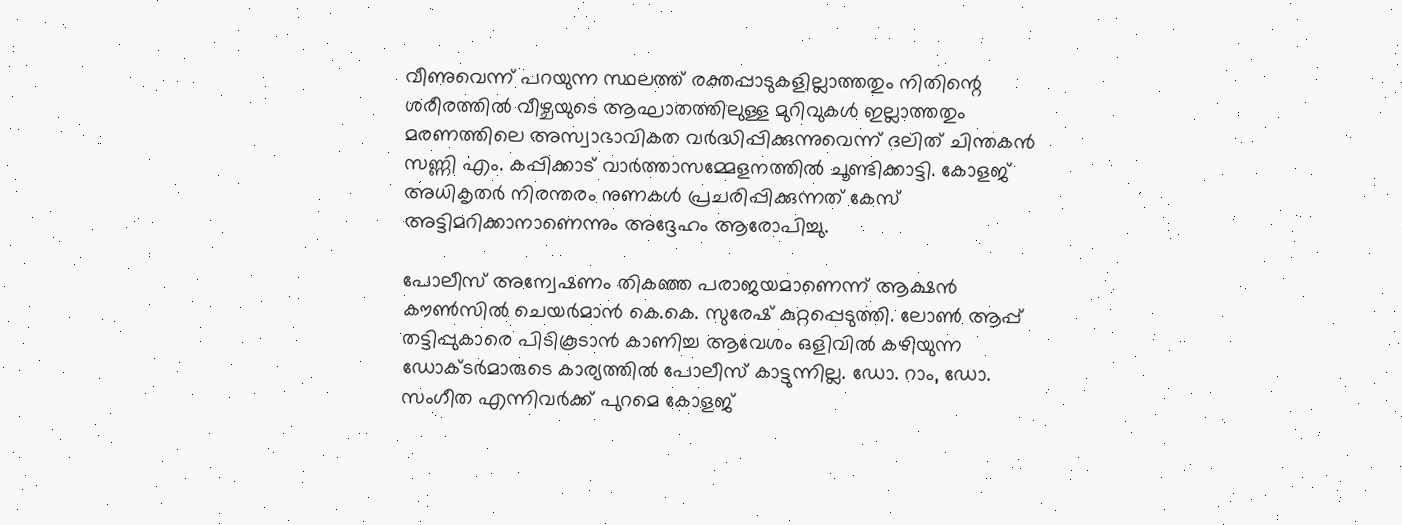വീണുവെന്ന് പറയുന്ന സ്ഥലത്ത് രക്തപ്പാടുകളില്ലാത്തതും നിതിന്റെ ശരീരത്തില്‍ വീഴ്ചയുടെ ആഘാതത്തിലുള്ള മുറിവുകള്‍ ഇല്ലാത്തതും മരണത്തിലെ അസ്വാഭാവികത വര്‍ദ്ധിപ്പിക്കുന്നുവെന്ന് ദലിത് ചിന്തകന്‍ സണ്ണി എം. കപ്പിക്കാട് വാര്‍ത്താസമ്മേളനത്തില്‍ ചൂണ്ടിക്കാട്ടി. കോളജ് അധികൃതര്‍ നിരന്തരം നുണകള്‍ പ്രചരിപ്പിക്കുന്നത് കേസ് അട്ടിമറിക്കാനാണെന്നും അദ്ദേഹം ആരോപിച്ചു.

പോലീസ് അന്വേഷണം തികഞ്ഞ പരാജയമാണെന്ന് ആക്ഷന്‍ കൗണ്‍സില്‍ ചെയര്‍മാന്‍ കെ.കെ. സുരേഷ് കുറ്റപ്പെടുത്തി. ലോണ്‍ ആപ്പ് തട്ടിപ്പുകാരെ പിടികൂടാന്‍ കാണിച്ച ആവേശം ഒളിവില്‍ കഴിയുന്ന ഡോക്ടര്‍മാരുടെ കാര്യത്തില്‍ പോലീസ് കാട്ടുന്നില്ല. ഡോ. റാം, ഡോ. സംഗീത എന്നിവര്‍ക്ക് പുറമെ കോളജ്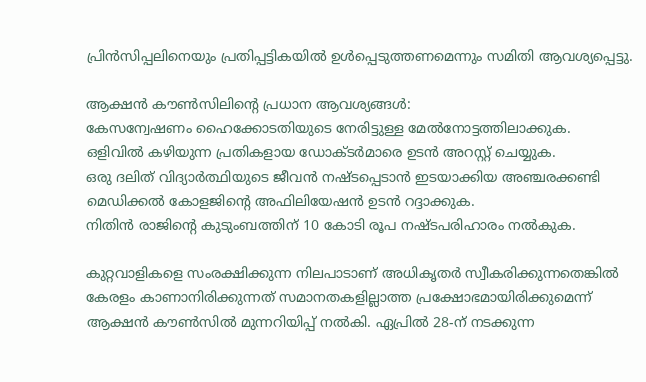പ്രിന്‍സിപ്പലിനെയും പ്രതിപ്പട്ടികയില്‍ ഉള്‍പ്പെടുത്തണമെന്നും സമിതി ആവശ്യപ്പെട്ടു.

ആക്ഷന്‍ കൗണ്‍സിലിന്റെ പ്രധാന ആവശ്യങ്ങള്‍:
കേസന്വേഷണം ഹൈക്കോടതിയുടെ നേരിട്ടുള്ള മേല്‍നോട്ടത്തിലാക്കുക.
ഒളിവില്‍ കഴിയുന്ന പ്രതികളായ ഡോക്ടര്‍മാരെ ഉടന്‍ അറസ്റ്റ് ചെയ്യുക.
ഒരു ദലിത് വിദ്യാര്‍ത്ഥിയുടെ ജീവന്‍ നഷ്ടപ്പെടാന്‍ ഇടയാക്കിയ അഞ്ചരക്കണ്ടി മെഡിക്കല്‍ കോളജിന്റെ അഫിലിയേഷന്‍ ഉടന്‍ റദ്ദാക്കുക.
നിതിന്‍ രാജിന്റെ കുടുംബത്തിന് 10 കോടി രൂപ നഷ്ടപരിഹാരം നല്‍കുക.

കുറ്റവാളികളെ സംരക്ഷിക്കുന്ന നിലപാടാണ് അധികൃതര്‍ സ്വീകരിക്കുന്നതെങ്കില്‍ കേരളം കാണാനിരിക്കുന്നത് സമാനതകളില്ലാത്ത പ്രക്ഷോഭമായിരിക്കുമെന്ന് ആക്ഷന്‍ കൗണ്‍സില്‍ മുന്നറിയിപ്പ് നല്‍കി. ഏപ്രില്‍ 28-ന് നടക്കുന്ന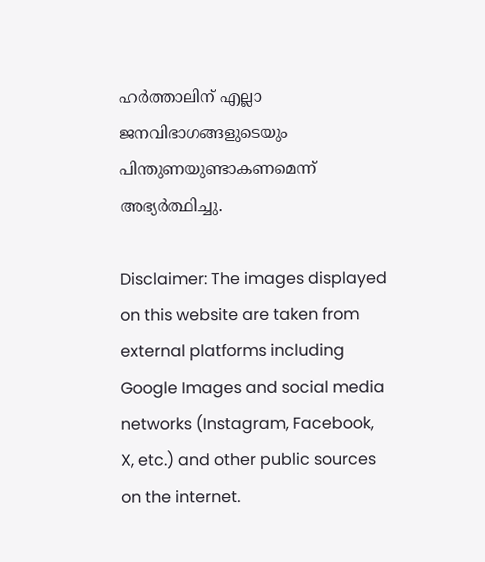ഹര്‍ത്താലിന് എല്ലാ ജനവിഭാഗങ്ങളുടെയും പിന്തുണയുണ്ടാകണമെന്ന് അഭ്യര്‍ത്ഥിച്ചു.

Disclaimer: The images displayed on this website are taken from external platforms including Google Images and social media networks (Instagram, Facebook, X, etc.) and other public sources on the internet.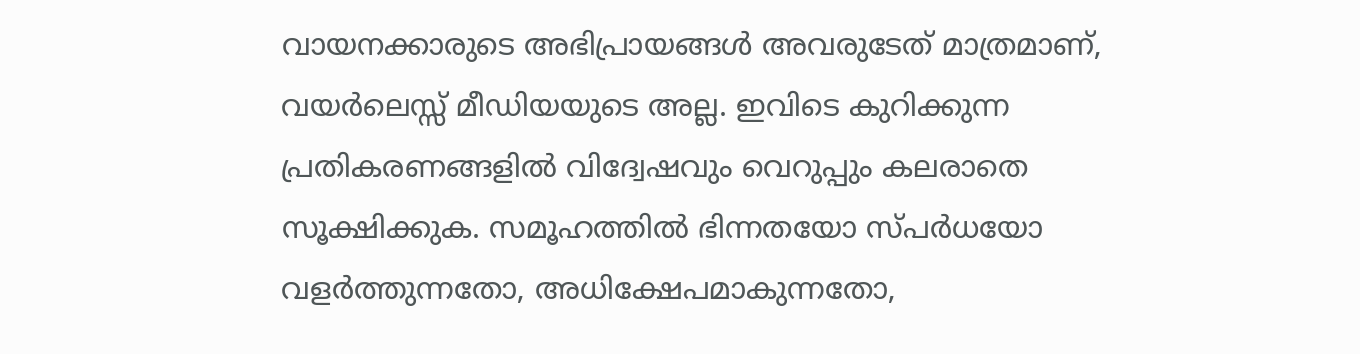വായനക്കാരുടെ അഭിപ്രായങ്ങള്‍ അവരുടേത് മാത്രമാണ്, വയർലെസ്സ് മീഡിയയുടെ അല്ല. ഇവിടെ കുറിക്കുന്ന പ്രതികരണങ്ങളിൽ വിദ്വേഷവും വെറുപ്പും കലരാതെ സൂക്ഷിക്കുക. സമൂഹത്തിൽ ഭിന്നതയോ സ്‌പർധയോ വളർത്തുന്നതോ, അധിക്ഷേപമാകുന്നതോ,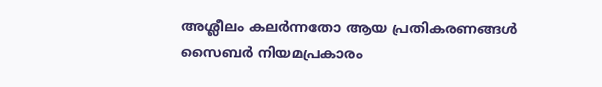അശ്ലീലം കലർന്നതോ ആയ പ്രതികരണങ്ങൾ സൈബർ നിയമപ്രകാരം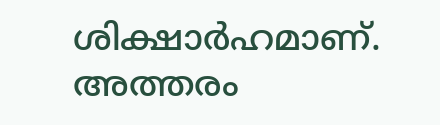ശിക്ഷാർഹമാണ്. അത്തരം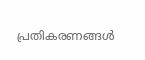പ്രതികരണങ്ങൾ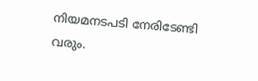നിയമനടപടി നേരിടേണ്ടി വരും.